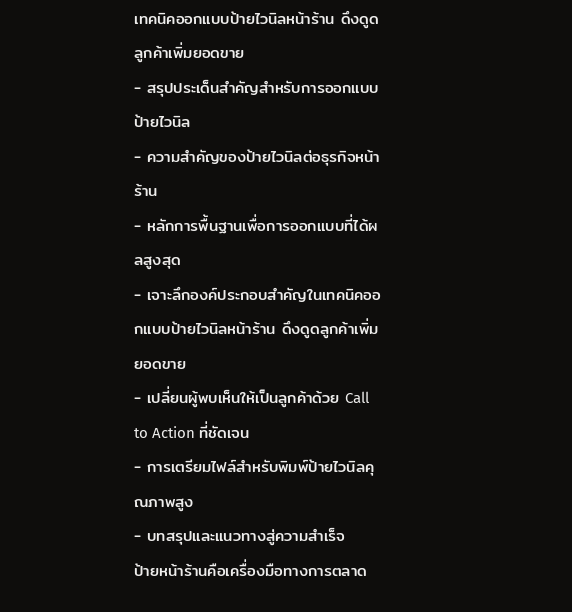เทคนิคออกแบบป้ายไวนิลหน้าร้าน ดึงดูดลูกค้าเพิ่มยอดขาย
- สรุปประเด็นสำคัญสำหรับการออกแบบป้ายไวนิล
- ความสำคัญของป้ายไวนิลต่อธุรกิจหน้าร้าน
- หลักการพื้นฐานเพื่อการออกแบบที่ได้ผลสูงสุด
- เจาะลึกองค์ประกอบสำคัญในเทคนิคออกแบบป้ายไวนิลหน้าร้าน ดึงดูดลูกค้าเพิ่มยอดขาย
- เปลี่ยนผู้พบเห็นให้เป็นลูกค้าด้วย Call to Action ที่ชัดเจน
- การเตรียมไฟล์สำหรับพิมพ์ป้ายไวนิลคุณภาพสูง
- บทสรุปและแนวทางสู่ความสำเร็จ
ป้ายหน้าร้านคือเครื่องมือทางการตลาด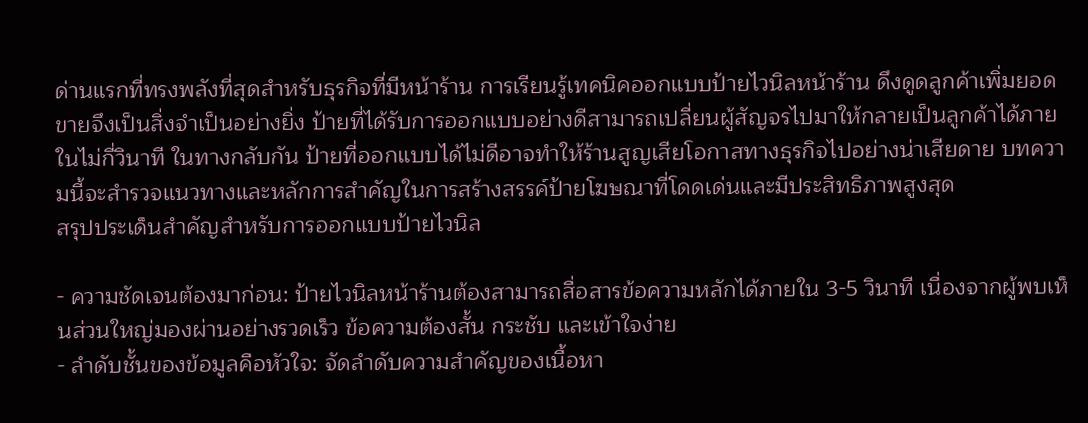ด่านแรกที่ทรงพลังที่สุดสำหรับธุรกิจที่มีหน้าร้าน การเรียนรู้เทคนิคออกแบบป้ายไวนิลหน้าร้าน ดึงดูดลูกค้าเพิ่มยอดขายจึงเป็นสิ่งจำเป็นอย่างยิ่ง ป้ายที่ได้รับการออกแบบอย่างดีสามารถเปลี่ยนผู้สัญจรไปมาให้กลายเป็นลูกค้าได้ภายในไม่กี่วินาที ในทางกลับกัน ป้ายที่ออกแบบได้ไม่ดีอาจทำให้ร้านสูญเสียโอกาสทางธุรกิจไปอย่างน่าเสียดาย บทความนี้จะสำรวจแนวทางและหลักการสำคัญในการสร้างสรรค์ป้ายโฆษณาที่โดดเด่นและมีประสิทธิภาพสูงสุด
สรุปประเด็นสำคัญสำหรับการออกแบบป้ายไวนิล

- ความชัดเจนต้องมาก่อน: ป้ายไวนิลหน้าร้านต้องสามารถสื่อสารข้อความหลักได้ภายใน 3-5 วินาที เนื่องจากผู้พบเห็นส่วนใหญ่มองผ่านอย่างรวดเร็ว ข้อความต้องสั้น กระชับ และเข้าใจง่าย
- ลำดับชั้นของข้อมูลคือหัวใจ: จัดลำดับความสำคัญของเนื้อหา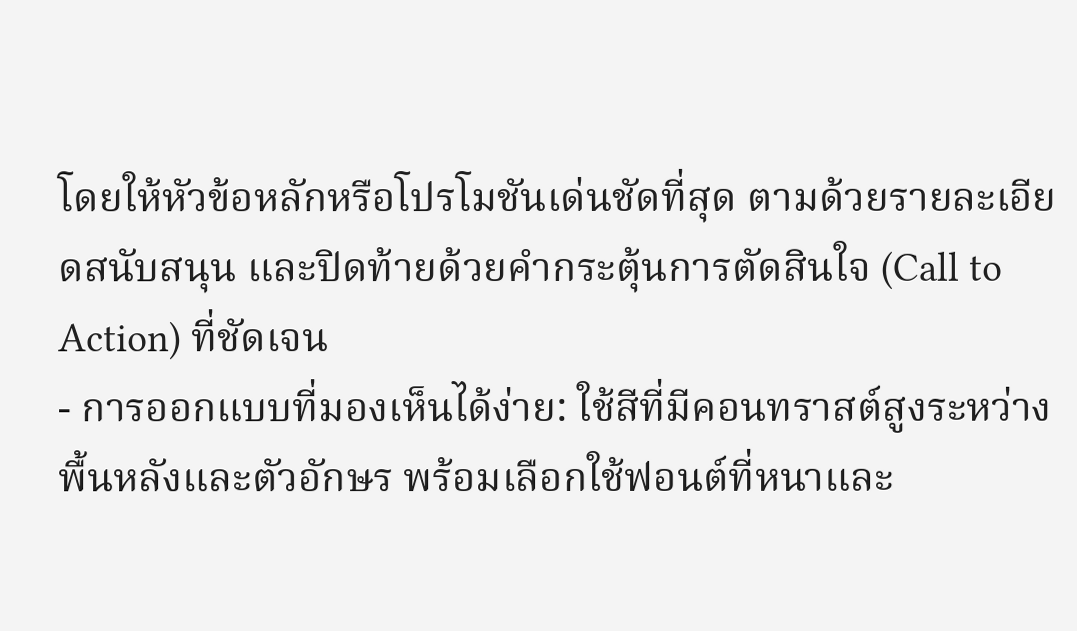โดยให้หัวข้อหลักหรือโปรโมชันเด่นชัดที่สุด ตามด้วยรายละเอียดสนับสนุน และปิดท้ายด้วยคำกระตุ้นการตัดสินใจ (Call to Action) ที่ชัดเจน
- การออกแบบที่มองเห็นได้ง่าย: ใช้สีที่มีคอนทราสต์สูงระหว่างพื้นหลังและตัวอักษร พร้อมเลือกใช้ฟอนต์ที่หนาและ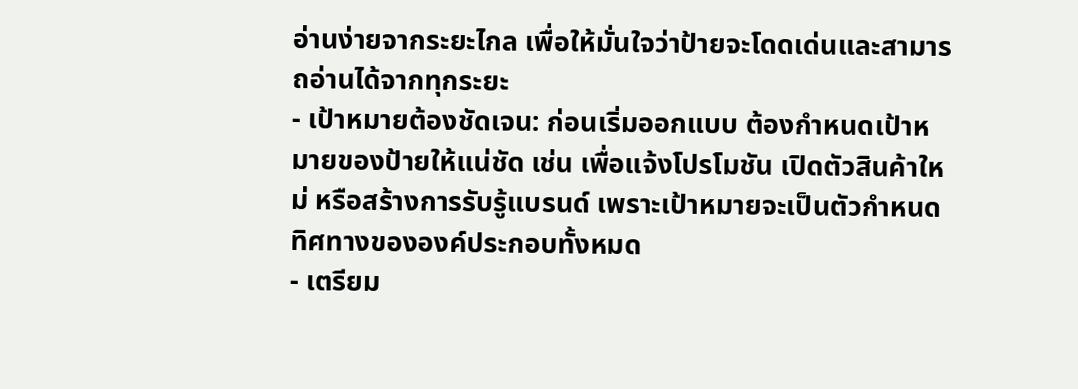อ่านง่ายจากระยะไกล เพื่อให้มั่นใจว่าป้ายจะโดดเด่นและสามารถอ่านได้จากทุกระยะ
- เป้าหมายต้องชัดเจน: ก่อนเริ่มออกแบบ ต้องกำหนดเป้าหมายของป้ายให้แน่ชัด เช่น เพื่อแจ้งโปรโมชัน เปิดตัวสินค้าใหม่ หรือสร้างการรับรู้แบรนด์ เพราะเป้าหมายจะเป็นตัวกำหนดทิศทางขององค์ประกอบทั้งหมด
- เตรียม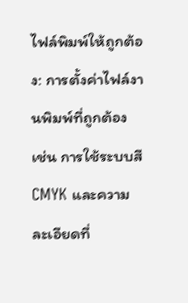ไฟล์พิมพ์ให้ถูกต้อง: การตั้งค่าไฟล์งานพิมพ์ที่ถูกต้อง เช่น การใช้ระบบสี CMYK และความละเอียดที่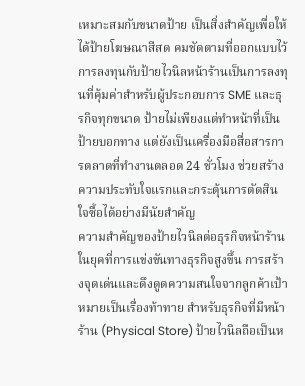เหมาะสมกับขนาดป้าย เป็นสิ่งสำคัญเพื่อให้ได้ป้ายโฆษณาสีสด คมชัดตามที่ออกแบบไว้
การลงทุนกับป้ายไวนิลหน้าร้านเป็นการลงทุนที่คุ้มค่าสำหรับผู้ประกอบการ SME และธุรกิจทุกขนาด ป้ายไม่เพียงแต่ทำหน้าที่เป็นป้ายบอกทาง แต่ยังเป็นเครื่องมือสื่อสารการตลาดที่ทำงานตลอด 24 ชั่วโมง ช่วยสร้างความประทับใจแรกและกระตุ้นการตัดสินใจซื้อได้อย่างมีนัยสำคัญ
ความสำคัญของป้ายไวนิลต่อธุรกิจหน้าร้าน
ในยุคที่การแข่งขันทางธุรกิจสูงขึ้น การสร้างจุดเด่นและดึงดูดความสนใจจากลูกค้าเป้าหมายเป็นเรื่องท้าทาย สำหรับธุรกิจที่มีหน้าร้าน (Physical Store) ป้ายไวนิลถือเป็นห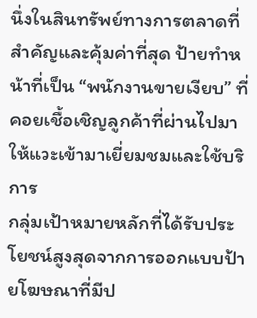นึ่งในสินทรัพย์ทางการตลาดที่สำคัญและคุ้มค่าที่สุด ป้ายทำหน้าที่เป็น “พนักงานขายเงียบ” ที่คอยเชื้อเชิญลูกค้าที่ผ่านไปมาให้แวะเข้ามาเยี่ยมชมและใช้บริการ
กลุ่มเป้าหมายหลักที่ได้รับประโยชน์สูงสุดจากการออกแบบป้ายโฆษณาที่มีป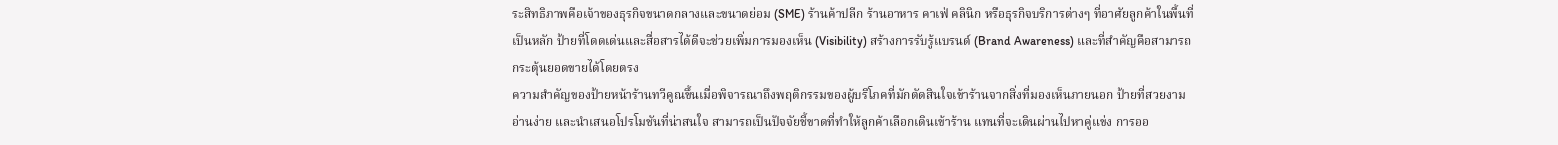ระสิทธิภาพคือเจ้าของธุรกิจขนาดกลางและขนาดย่อม (SME) ร้านค้าปลีก ร้านอาหาร คาเฟ่ คลินิก หรือธุรกิจบริการต่างๆ ที่อาศัยลูกค้าในพื้นที่เป็นหลัก ป้ายที่โดดเด่นและสื่อสารได้ดีจะช่วยเพิ่มการมองเห็น (Visibility) สร้างการรับรู้แบรนด์ (Brand Awareness) และที่สำคัญคือสามารถกระตุ้นยอดขายได้โดยตรง
ความสำคัญของป้ายหน้าร้านทวีคูณขึ้นเมื่อพิจารณาถึงพฤติกรรมของผู้บริโภคที่มักตัดสินใจเข้าร้านจากสิ่งที่มองเห็นภายนอก ป้ายที่สวยงาม อ่านง่าย และนำเสนอโปรโมชันที่น่าสนใจ สามารถเป็นปัจจัยชี้ขาดที่ทำให้ลูกค้าเลือกเดินเข้าร้าน แทนที่จะเดินผ่านไปหาคู่แข่ง การออ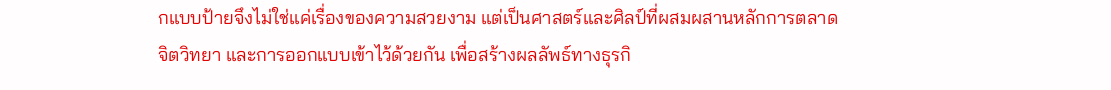กแบบป้ายจึงไม่ใช่แค่เรื่องของความสวยงาม แต่เป็นศาสตร์และศิลป์ที่ผสมผสานหลักการตลาด จิตวิทยา และการออกแบบเข้าไว้ด้วยกัน เพื่อสร้างผลลัพธ์ทางธุรกิ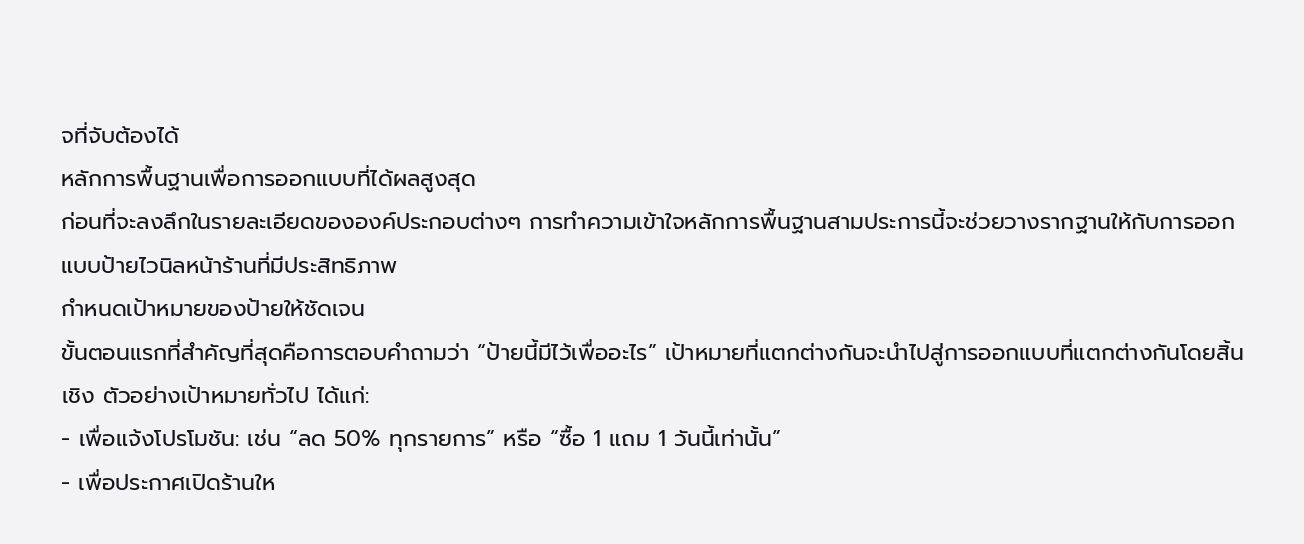จที่จับต้องได้
หลักการพื้นฐานเพื่อการออกแบบที่ได้ผลสูงสุด
ก่อนที่จะลงลึกในรายละเอียดขององค์ประกอบต่างๆ การทำความเข้าใจหลักการพื้นฐานสามประการนี้จะช่วยวางรากฐานให้กับการออกแบบป้ายไวนิลหน้าร้านที่มีประสิทธิภาพ
กำหนดเป้าหมายของป้ายให้ชัดเจน
ขั้นตอนแรกที่สำคัญที่สุดคือการตอบคำถามว่า “ป้ายนี้มีไว้เพื่ออะไร” เป้าหมายที่แตกต่างกันจะนำไปสู่การออกแบบที่แตกต่างกันโดยสิ้นเชิง ตัวอย่างเป้าหมายทั่วไป ได้แก่:
- เพื่อแจ้งโปรโมชัน: เช่น “ลด 50% ทุกรายการ” หรือ “ซื้อ 1 แถม 1 วันนี้เท่านั้น”
- เพื่อประกาศเปิดร้านให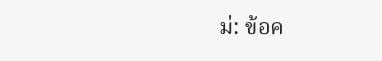ม่: ข้อค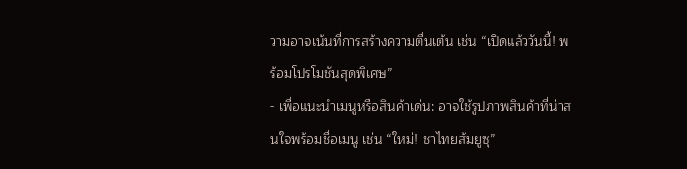วามอาจเน้นที่การสร้างความตื่นเต้น เช่น “เปิดแล้ววันนี้! พร้อมโปรโมชันสุดพิเศษ”
- เพื่อแนะนำเมนูหรือสินค้าเด่น: อาจใช้รูปภาพสินค้าที่น่าสนใจพร้อมชื่อเมนู เช่น “ใหม่! ชาไทยส้มยูซุ”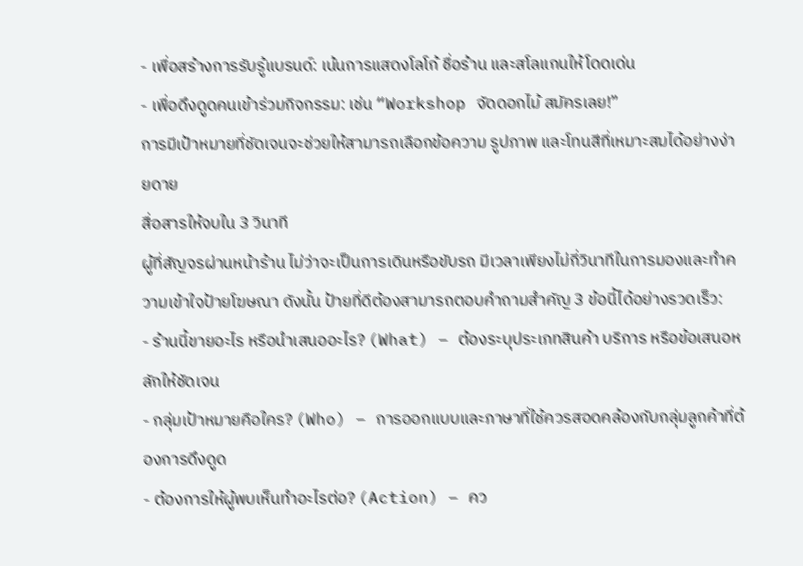- เพื่อสร้างการรับรู้แบรนด์: เน้นการแสดงโลโก้ ชื่อร้าน และสโลแกนให้โดดเด่น
- เพื่อดึงดูดคนเข้าร่วมกิจกรรม: เช่น “Workshop จัดดอกไม้ สมัครเลย!”
การมีเป้าหมายที่ชัดเจนจะช่วยให้สามารถเลือกข้อความ รูปภาพ และโทนสีที่เหมาะสมได้อย่างง่ายดาย
สื่อสารให้จบใน 3 วินาที
ผู้ที่สัญจรผ่านหน้าร้าน ไม่ว่าจะเป็นการเดินหรือขับรถ มีเวลาเพียงไม่กี่วินาทีในการมองและทำความเข้าใจป้ายโฆษณา ดังนั้น ป้ายที่ดีต้องสามารถตอบคำถามสำคัญ 3 ข้อนี้ได้อย่างรวดเร็ว:
- ร้านนี้ขายอะไร หรือนำเสนออะไร? (What) – ต้องระบุประเภทสินค้า บริการ หรือข้อเสนอหลักให้ชัดเจน
- กลุ่มเป้าหมายคือใคร? (Who) – การออกแบบและภาษาที่ใช้ควรสอดคล้องกับกลุ่มลูกค้าที่ต้องการดึงดูด
- ต้องการให้ผู้พบเห็นทำอะไรต่อ? (Action) – คว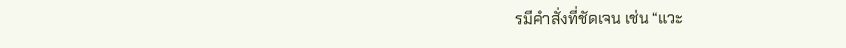รมีคำสั่งที่ชัดเจน เช่น “แวะ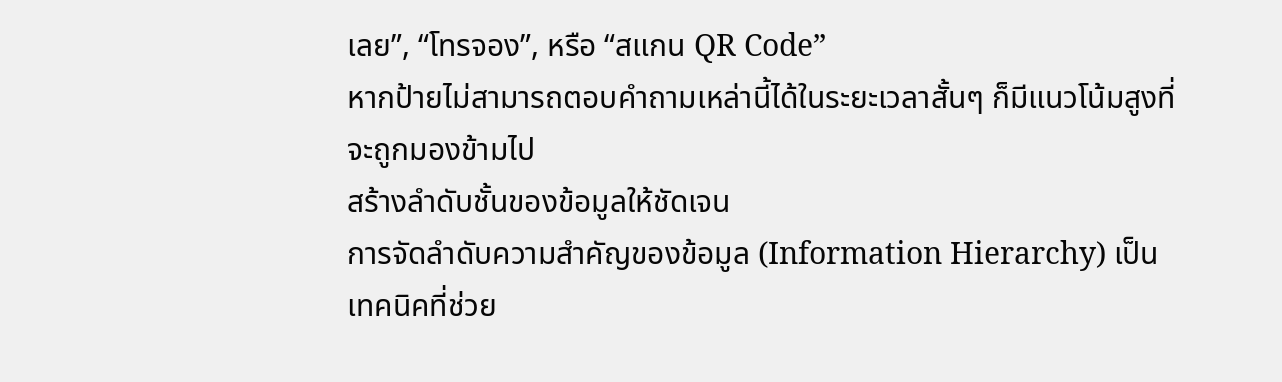เลย”, “โทรจอง”, หรือ “สแกน QR Code”
หากป้ายไม่สามารถตอบคำถามเหล่านี้ได้ในระยะเวลาสั้นๆ ก็มีแนวโน้มสูงที่จะถูกมองข้ามไป
สร้างลำดับชั้นของข้อมูลให้ชัดเจน
การจัดลำดับความสำคัญของข้อมูล (Information Hierarchy) เป็นเทคนิคที่ช่วย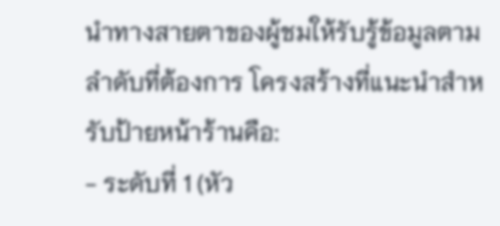นำทางสายตาของผู้ชมให้รับรู้ข้อมูลตามลำดับที่ต้องการ โครงสร้างที่แนะนำสำหรับป้ายหน้าร้านคือ:
- ระดับที่ 1 (หัว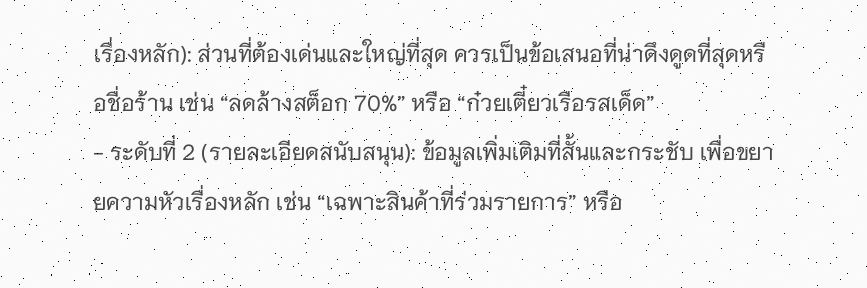เรื่องหลัก): ส่วนที่ต้องเด่นและใหญ่ที่สุด ควรเป็นข้อเสนอที่น่าดึงดูดที่สุดหรือชื่อร้าน เช่น “ลดล้างสต็อก 70%” หรือ “ก๋วยเตี๋ยวเรือรสเด็ด”
- ระดับที่ 2 (รายละเอียดสนับสนุน): ข้อมูลเพิ่มเติมที่สั้นและกระชับ เพื่อขยายความหัวเรื่องหลัก เช่น “เฉพาะสินค้าที่ร่วมรายการ” หรือ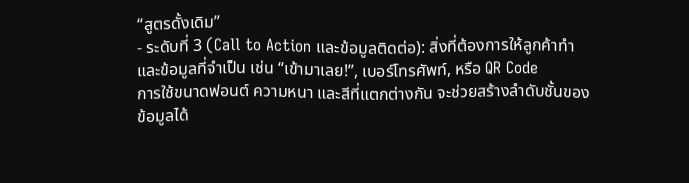“สูตรดั้งเดิม”
- ระดับที่ 3 (Call to Action และข้อมูลติดต่อ): สิ่งที่ต้องการให้ลูกค้าทำ และข้อมูลที่จำเป็น เช่น “เข้ามาเลย!”, เบอร์โทรศัพท์, หรือ QR Code
การใช้ขนาดฟอนต์ ความหนา และสีที่แตกต่างกัน จะช่วยสร้างลำดับชั้นของข้อมูลได้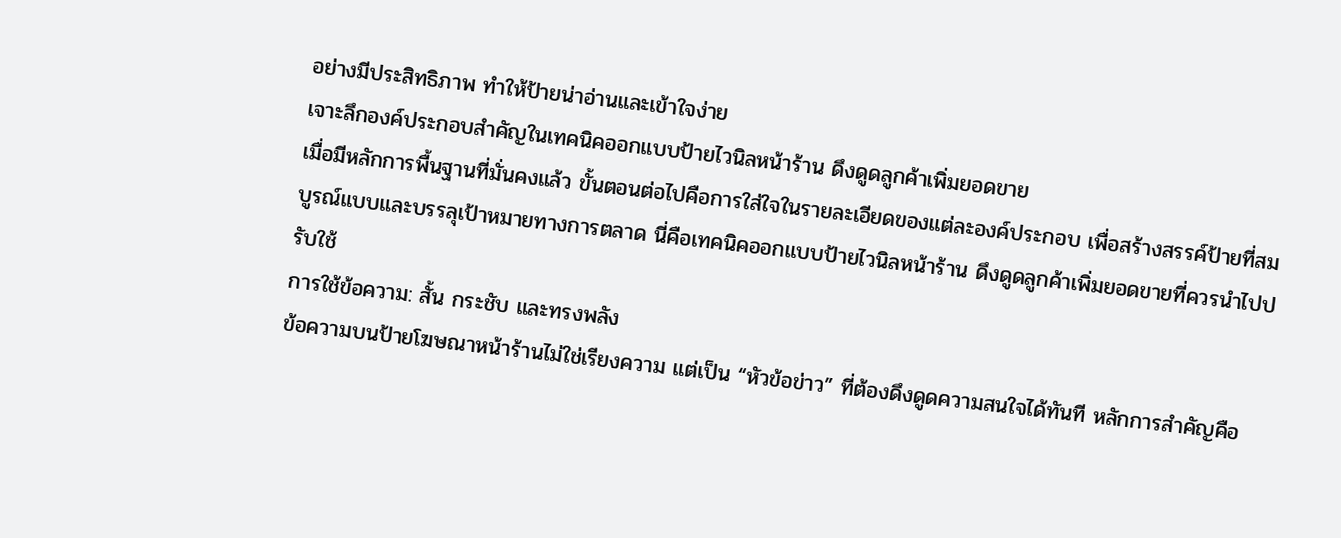อย่างมีประสิทธิภาพ ทำให้ป้ายน่าอ่านและเข้าใจง่าย
เจาะลึกองค์ประกอบสำคัญในเทคนิคออกแบบป้ายไวนิลหน้าร้าน ดึงดูดลูกค้าเพิ่มยอดขาย
เมื่อมีหลักการพื้นฐานที่มั่นคงแล้ว ขั้นตอนต่อไปคือการใส่ใจในรายละเอียดของแต่ละองค์ประกอบ เพื่อสร้างสรรค์ป้ายที่สมบูรณ์แบบและบรรลุเป้าหมายทางการตลาด นี่คือเทคนิคออกแบบป้ายไวนิลหน้าร้าน ดึงดูดลูกค้าเพิ่มยอดขายที่ควรนำไปปรับใช้
การใช้ข้อความ: สั้น กระชับ และทรงพลัง
ข้อความบนป้ายโฆษณาหน้าร้านไม่ใช่เรียงความ แต่เป็น “หัวข้อข่าว” ที่ต้องดึงดูดความสนใจได้ทันที หลักการสำคัญคือ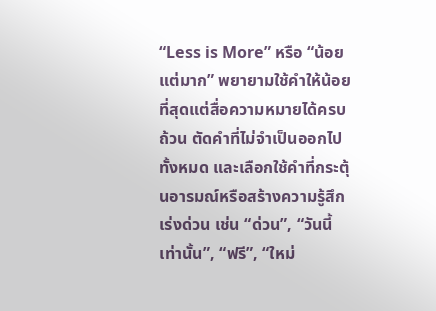“Less is More” หรือ “น้อยแต่มาก” พยายามใช้คำให้น้อยที่สุดแต่สื่อความหมายได้ครบถ้วน ตัดคำที่ไม่จำเป็นออกไปทั้งหมด และเลือกใช้คำที่กระตุ้นอารมณ์หรือสร้างความรู้สึกเร่งด่วน เช่น “ด่วน”, “วันนี้เท่านั้น”, “ฟรี”, “ใหม่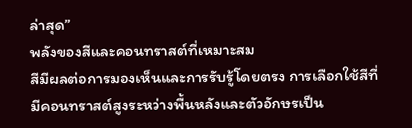ล่าสุด”
พลังของสีและคอนทราสต์ที่เหมาะสม
สีมีผลต่อการมองเห็นและการรับรู้โดยตรง การเลือกใช้สีที่มีคอนทราสต์สูงระหว่างพื้นหลังและตัวอักษรเป็น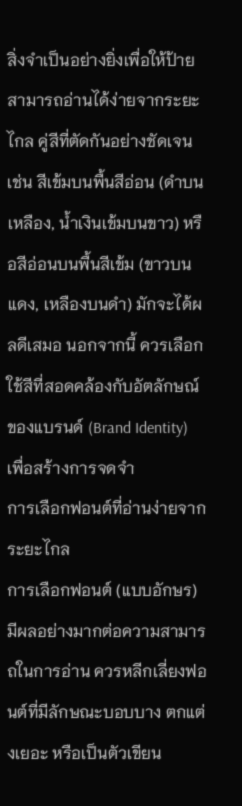สิ่งจำเป็นอย่างยิ่งเพื่อให้ป้ายสามารถอ่านได้ง่ายจากระยะไกล คู่สีที่ตัดกันอย่างชัดเจน เช่น สีเข้มบนพื้นสีอ่อน (ดำบนเหลือง, น้ำเงินเข้มบนขาว) หรือสีอ่อนบนพื้นสีเข้ม (ขาวบนแดง, เหลืองบนดำ) มักจะได้ผลดีเสมอ นอกจากนี้ ควรเลือกใช้สีที่สอดคล้องกับอัตลักษณ์ของแบรนด์ (Brand Identity) เพื่อสร้างการจดจำ
การเลือกฟอนต์ที่อ่านง่ายจากระยะไกล
การเลือกฟอนต์ (แบบอักษร) มีผลอย่างมากต่อความสามารถในการอ่าน ควรหลีกเลี่ยงฟอนต์ที่มีลักษณะบอบบาง ตกแต่งเยอะ หรือเป็นตัวเขียน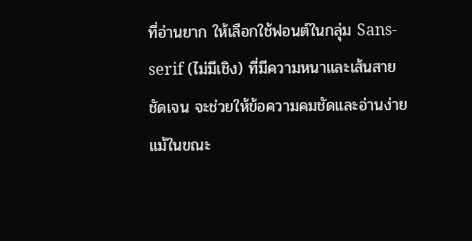ที่อ่านยาก ให้เลือกใช้ฟอนต์ในกลุ่ม Sans-serif (ไม่มีเชิง) ที่มีความหนาและเส้นสายชัดเจน จะช่วยให้ข้อความคมชัดและอ่านง่ายแม้ในขณะ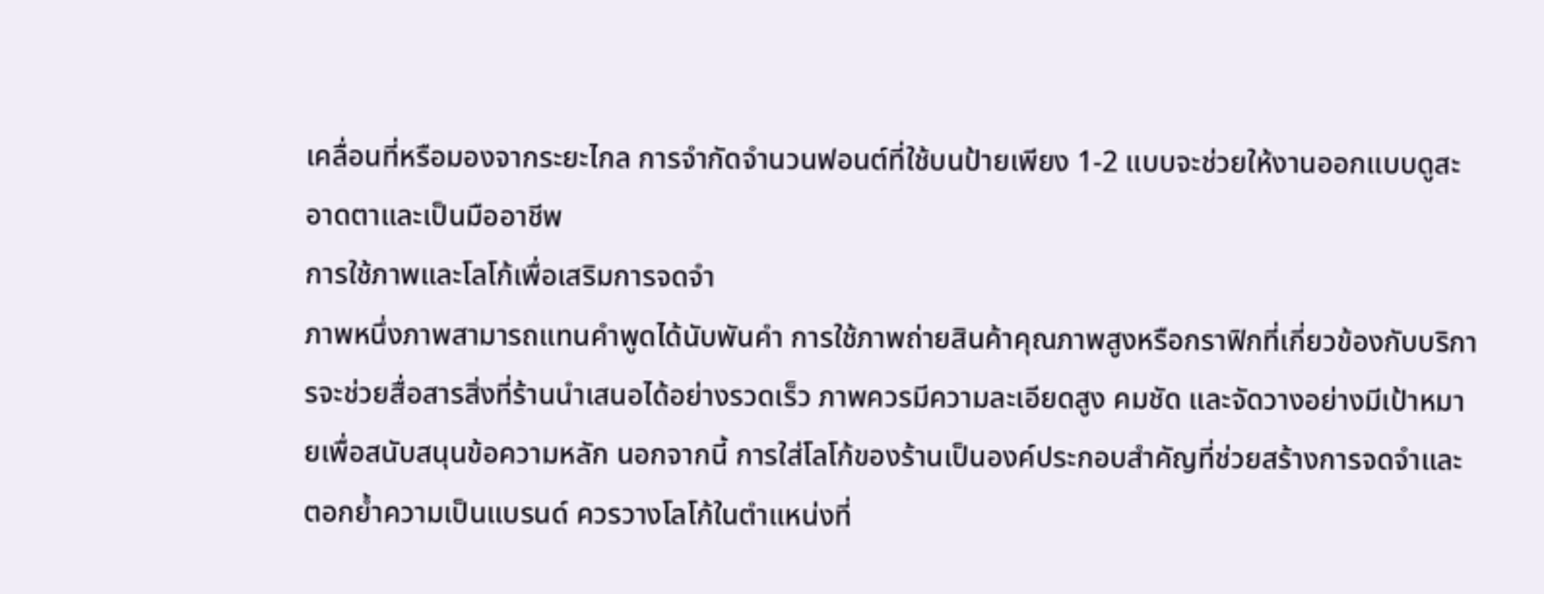เคลื่อนที่หรือมองจากระยะไกล การจำกัดจำนวนฟอนต์ที่ใช้บนป้ายเพียง 1-2 แบบจะช่วยให้งานออกแบบดูสะอาดตาและเป็นมืออาชีพ
การใช้ภาพและโลโก้เพื่อเสริมการจดจำ
ภาพหนึ่งภาพสามารถแทนคำพูดได้นับพันคำ การใช้ภาพถ่ายสินค้าคุณภาพสูงหรือกราฟิกที่เกี่ยวข้องกับบริการจะช่วยสื่อสารสิ่งที่ร้านนำเสนอได้อย่างรวดเร็ว ภาพควรมีความละเอียดสูง คมชัด และจัดวางอย่างมีเป้าหมายเพื่อสนับสนุนข้อความหลัก นอกจากนี้ การใส่โลโก้ของร้านเป็นองค์ประกอบสำคัญที่ช่วยสร้างการจดจำและตอกย้ำความเป็นแบรนด์ ควรวางโลโก้ในตำแหน่งที่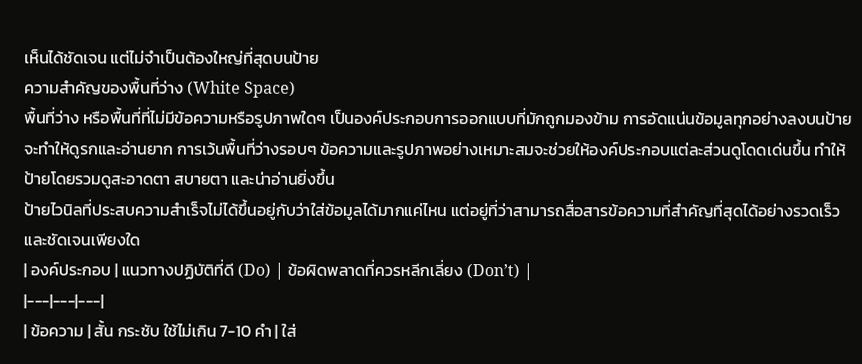เห็นได้ชัดเจน แต่ไม่จำเป็นต้องใหญ่ที่สุดบนป้าย
ความสำคัญของพื้นที่ว่าง (White Space)
พื้นที่ว่าง หรือพื้นที่ที่ไม่มีข้อความหรือรูปภาพใดๆ เป็นองค์ประกอบการออกแบบที่มักถูกมองข้าม การอัดแน่นข้อมูลทุกอย่างลงบนป้ายจะทำให้ดูรกและอ่านยาก การเว้นพื้นที่ว่างรอบๆ ข้อความและรูปภาพอย่างเหมาะสมจะช่วยให้องค์ประกอบแต่ละส่วนดูโดดเด่นขึ้น ทำให้ป้ายโดยรวมดูสะอาดตา สบายตา และน่าอ่านยิ่งขึ้น
ป้ายไวนิลที่ประสบความสำเร็จไม่ได้ขึ้นอยู่กับว่าใส่ข้อมูลได้มากแค่ไหน แต่อยู่ที่ว่าสามารถสื่อสารข้อความที่สำคัญที่สุดได้อย่างรวดเร็วและชัดเจนเพียงใด
| องค์ประกอบ | แนวทางปฏิบัติที่ดี (Do) | ข้อผิดพลาดที่ควรหลีกเลี่ยง (Don’t) |
|---|---|---|
| ข้อความ | สั้น กระชับ ใช้ไม่เกิน 7-10 คำ | ใส่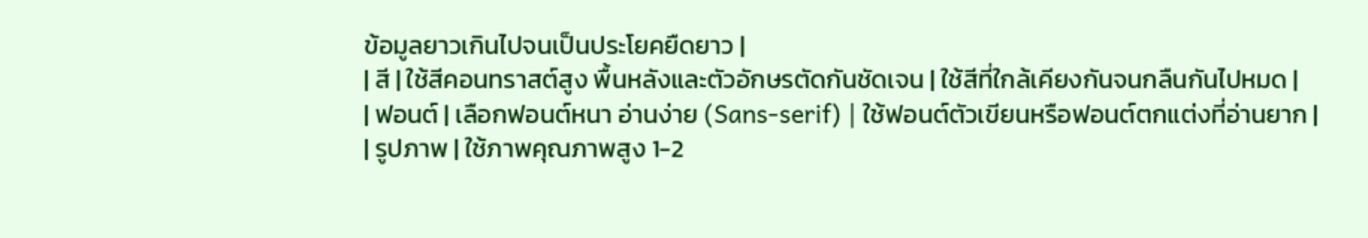ข้อมูลยาวเกินไปจนเป็นประโยคยืดยาว |
| สี | ใช้สีคอนทราสต์สูง พื้นหลังและตัวอักษรตัดกันชัดเจน | ใช้สีที่ใกล้เคียงกันจนกลืนกันไปหมด |
| ฟอนต์ | เลือกฟอนต์หนา อ่านง่าย (Sans-serif) | ใช้ฟอนต์ตัวเขียนหรือฟอนต์ตกแต่งที่อ่านยาก |
| รูปภาพ | ใช้ภาพคุณภาพสูง 1-2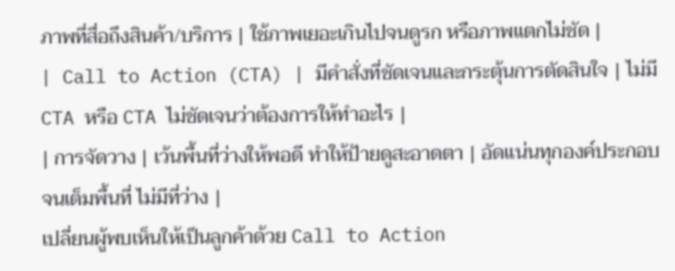ภาพที่สื่อถึงสินค้า/บริการ | ใช้ภาพเยอะเกินไปจนดูรก หรือภาพแตกไม่ชัด |
| Call to Action (CTA) | มีคำสั่งที่ชัดเจนและกระตุ้นการตัดสินใจ | ไม่มี CTA หรือ CTA ไม่ชัดเจนว่าต้องการให้ทำอะไร |
| การจัดวาง | เว้นพื้นที่ว่างให้พอดี ทำให้ป้ายดูสะอาดตา | อัดแน่นทุกองค์ประกอบจนเต็มพื้นที่ ไม่มีที่ว่าง |
เปลี่ยนผู้พบเห็นให้เป็นลูกค้าด้วย Call to Action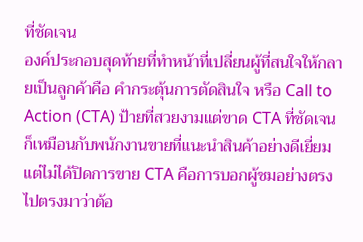ที่ชัดเจน
องค์ประกอบสุดท้ายที่ทำหน้าที่เปลี่ยนผู้ที่สนใจให้กลายเป็นลูกค้าคือ คำกระตุ้นการตัดสินใจ หรือ Call to Action (CTA) ป้ายที่สวยงามแต่ขาด CTA ที่ชัดเจนก็เหมือนกับพนักงานขายที่แนะนำสินค้าอย่างดีเยี่ยมแต่ไม่ได้ปิดการขาย CTA คือการบอกผู้ชมอย่างตรงไปตรงมาว่าต้อ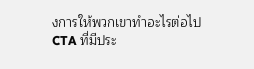งการให้พวกเขาทำอะไรต่อไป
CTA ที่มีประ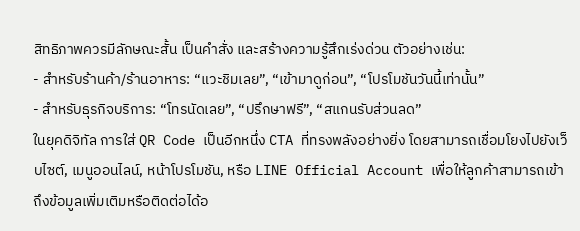สิทธิภาพควรมีลักษณะสั้น เป็นคำสั่ง และสร้างความรู้สึกเร่งด่วน ตัวอย่างเช่น:
- สำหรับร้านค้า/ร้านอาหาร: “แวะชิมเลย”, “เข้ามาดูก่อน”, “โปรโมชันวันนี้เท่านั้น”
- สำหรับธุรกิจบริการ: “โทรนัดเลย”, “ปรึกษาฟรี”, “สแกนรับส่วนลด”
ในยุคดิจิทัล การใส่ QR Code เป็นอีกหนึ่ง CTA ที่ทรงพลังอย่างยิ่ง โดยสามารถเชื่อมโยงไปยังเว็บไซต์, เมนูออนไลน์, หน้าโปรโมชัน, หรือ LINE Official Account เพื่อให้ลูกค้าสามารถเข้าถึงข้อมูลเพิ่มเติมหรือติดต่อได้อ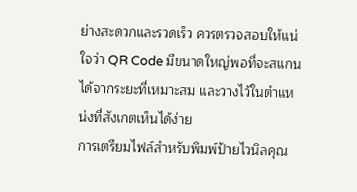ย่างสะดวกและรวดเร็ว ควรตรวจสอบให้แน่ใจว่า QR Code มีขนาดใหญ่พอที่จะสแกนได้จากระยะที่เหมาะสม และวางไว้ในตำแหน่งที่สังเกตเห็นได้ง่าย
การเตรียมไฟล์สำหรับพิมพ์ป้ายไวนิลคุณ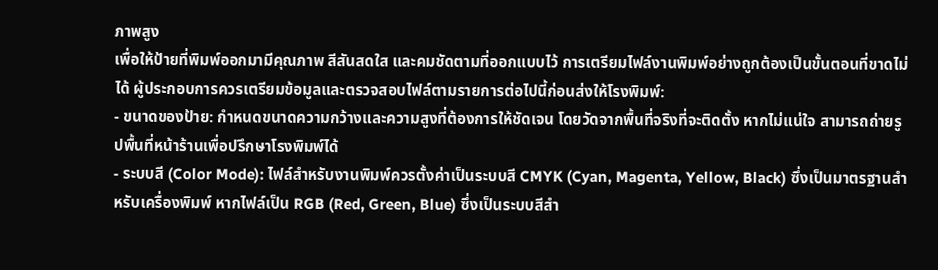ภาพสูง
เพื่อให้ป้ายที่พิมพ์ออกมามีคุณภาพ สีสันสดใส และคมชัดตามที่ออกแบบไว้ การเตรียมไฟล์งานพิมพ์อย่างถูกต้องเป็นขั้นตอนที่ขาดไม่ได้ ผู้ประกอบการควรเตรียมข้อมูลและตรวจสอบไฟล์ตามรายการต่อไปนี้ก่อนส่งให้โรงพิมพ์:
- ขนาดของป้าย: กำหนดขนาดความกว้างและความสูงที่ต้องการให้ชัดเจน โดยวัดจากพื้นที่จริงที่จะติดตั้ง หากไม่แน่ใจ สามารถถ่ายรูปพื้นที่หน้าร้านเพื่อปรึกษาโรงพิมพ์ได้
- ระบบสี (Color Mode): ไฟล์สำหรับงานพิมพ์ควรตั้งค่าเป็นระบบสี CMYK (Cyan, Magenta, Yellow, Black) ซึ่งเป็นมาตรฐานสำหรับเครื่องพิมพ์ หากไฟล์เป็น RGB (Red, Green, Blue) ซึ่งเป็นระบบสีสำ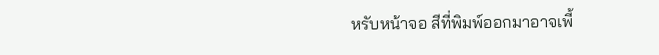หรับหน้าจอ สีที่พิมพ์ออกมาอาจเพี้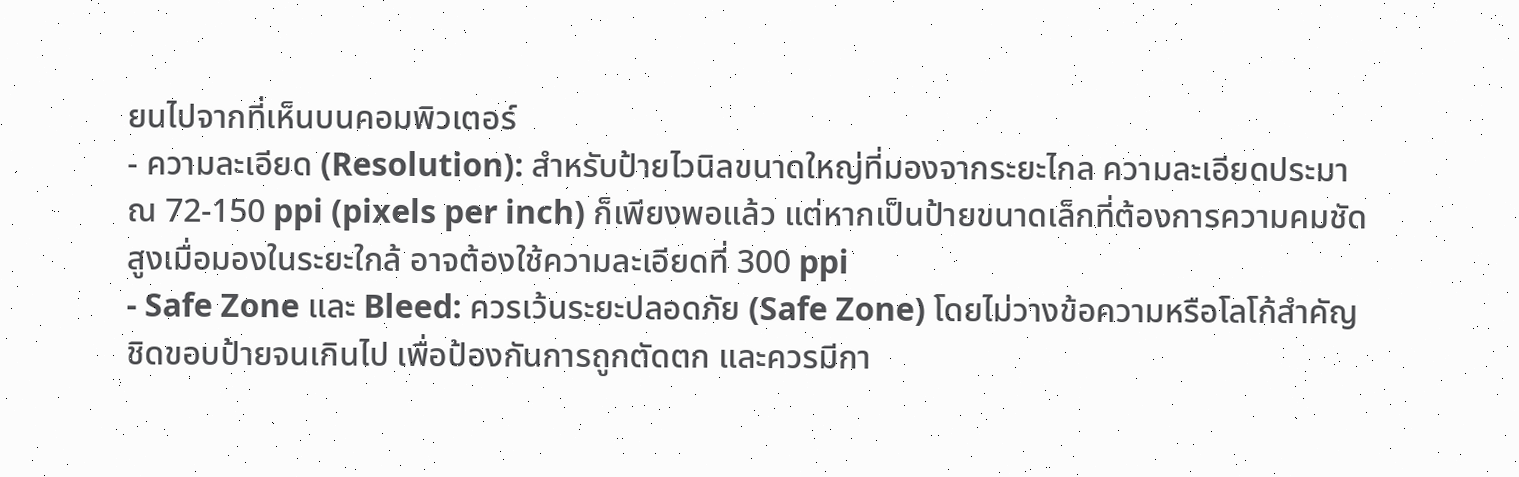ยนไปจากที่เห็นบนคอมพิวเตอร์
- ความละเอียด (Resolution): สำหรับป้ายไวนิลขนาดใหญ่ที่มองจากระยะไกล ความละเอียดประมาณ 72-150 ppi (pixels per inch) ก็เพียงพอแล้ว แต่หากเป็นป้ายขนาดเล็กที่ต้องการความคมชัดสูงเมื่อมองในระยะใกล้ อาจต้องใช้ความละเอียดที่ 300 ppi
- Safe Zone และ Bleed: ควรเว้นระยะปลอดภัย (Safe Zone) โดยไม่วางข้อความหรือโลโก้สำคัญชิดขอบป้ายจนเกินไป เพื่อป้องกันการถูกตัดตก และควรมีกา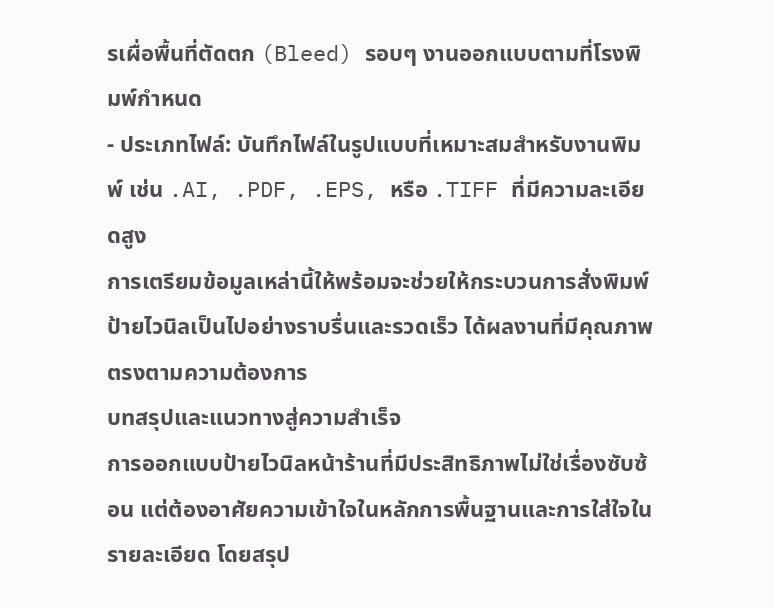รเผื่อพื้นที่ตัดตก (Bleed) รอบๆ งานออกแบบตามที่โรงพิมพ์กำหนด
- ประเภทไฟล์: บันทึกไฟล์ในรูปแบบที่เหมาะสมสำหรับงานพิมพ์ เช่น .AI, .PDF, .EPS, หรือ .TIFF ที่มีความละเอียดสูง
การเตรียมข้อมูลเหล่านี้ให้พร้อมจะช่วยให้กระบวนการสั่งพิมพ์ป้ายไวนิลเป็นไปอย่างราบรื่นและรวดเร็ว ได้ผลงานที่มีคุณภาพตรงตามความต้องการ
บทสรุปและแนวทางสู่ความสำเร็จ
การออกแบบป้ายไวนิลหน้าร้านที่มีประสิทธิภาพไม่ใช่เรื่องซับซ้อน แต่ต้องอาศัยความเข้าใจในหลักการพื้นฐานและการใส่ใจในรายละเอียด โดยสรุป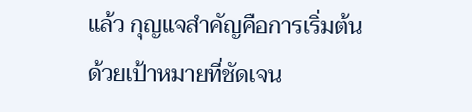แล้ว กุญแจสำคัญคือการเริ่มต้นด้วยเป้าหมายที่ชัดเจน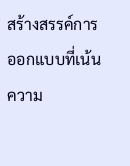สร้างสรรค์การออกแบบที่เน้นความ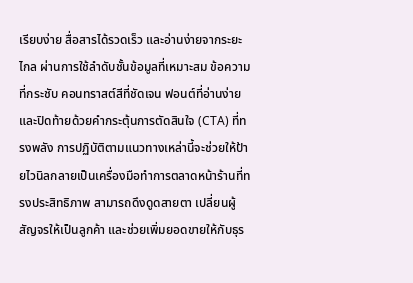เรียบง่าย สื่อสารได้รวดเร็ว และอ่านง่ายจากระยะไกล ผ่านการใช้ลำดับชั้นข้อมูลที่เหมาะสม ข้อความที่กระชับ คอนทราสต์สีที่ชัดเจน ฟอนต์ที่อ่านง่าย และปิดท้ายด้วยคำกระตุ้นการตัดสินใจ (CTA) ที่ทรงพลัง การปฏิบัติตามแนวทางเหล่านี้จะช่วยให้ป้ายไวนิลกลายเป็นเครื่องมือทำการตลาดหน้าร้านที่ทรงประสิทธิภาพ สามารถดึงดูดสายตา เปลี่ยนผู้สัญจรให้เป็นลูกค้า และช่วยเพิ่มยอดขายให้กับธุร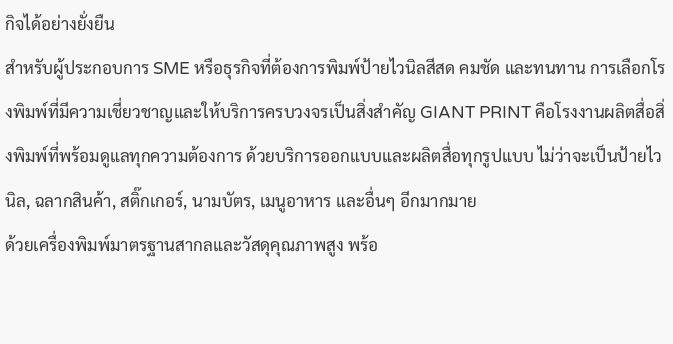กิจได้อย่างยั่งยืน
สำหรับผู้ประกอบการ SME หรือธุรกิจที่ต้องการพิมพ์ป้ายไวนิลสีสด คมชัด และทนทาน การเลือกโรงพิมพ์ที่มีความเชี่ยวชาญและให้บริการครบวงจรเป็นสิ่งสำคัญ GIANT PRINT คือโรงงานผลิตสื่อสิ่งพิมพ์ที่พร้อมดูแลทุกความต้องการ ด้วยบริการออกแบบและผลิตสื่อทุกรูปแบบ ไม่ว่าจะเป็นป้ายไวนิล, ฉลากสินค้า, สติ๊กเกอร์, นามบัตร, เมนูอาหาร และอื่นๆ อีกมากมาย
ด้วยเครื่องพิมพ์มาตรฐานสากลและวัสดุคุณภาพสูง พร้อ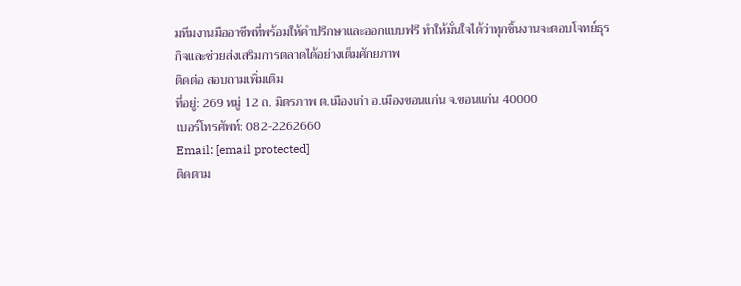มทีมงานมืออาชีพที่พร้อมให้คำปรึกษาและออกแบบฟรี ทำให้มั่นใจได้ว่าทุกชิ้นงานจะตอบโจทย์ธุรกิจและช่วยส่งเสริมการตลาดได้อย่างเต็มศักยภาพ
ติดต่อ สอบถามเพิ่มเติม
ที่อยู่: 269 หมู่ 12 ถ. มิตรภาพ ต.เมืองเก่า อ.เมืองขอนแก่น จ.ขอนแก่น 40000
เบอร์โทรศัพท์: 082-2262660
Email: [email protected]
ติดตาม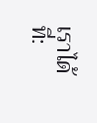เราได้ที่: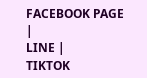FACEBOOK PAGE |
LINE |
TIKTOK